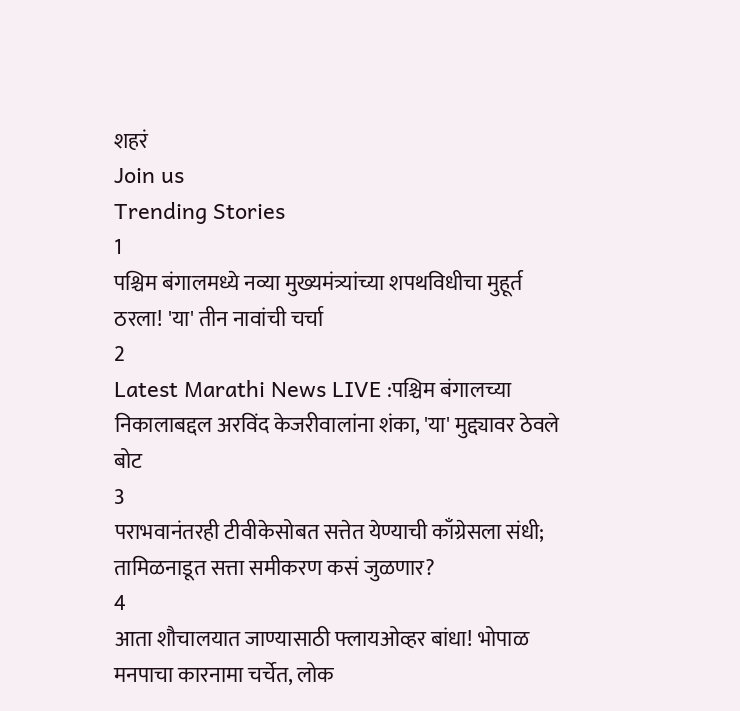शहरं
Join us
Trending Stories
1
पश्चिम बंगालमध्ये नव्या मुख्यमंत्र्यांच्या शपथविधीचा मुहूर्त ठरला! 'या' तीन नावांची चर्चा
2
Latest Marathi News LIVE :पश्चिम बंगालच्या निकालाबद्दल अरविंद केजरीवालांना शंका, 'या' मुद्द्यावर ठेवले बोट
3
पराभवानंतरही टीवीकेसोबत सत्तेत येण्याची काँग्रेसला संधी; तामिळनाडूत सत्ता समीकरण कसं जुळणार?
4
आता शौचालयात जाण्यासाठी फ्लायओव्हर बांधा! भोपाळ मनपाचा कारनामा चर्चेत, लोक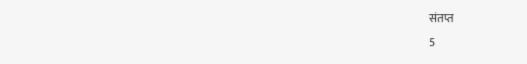संतप्त
5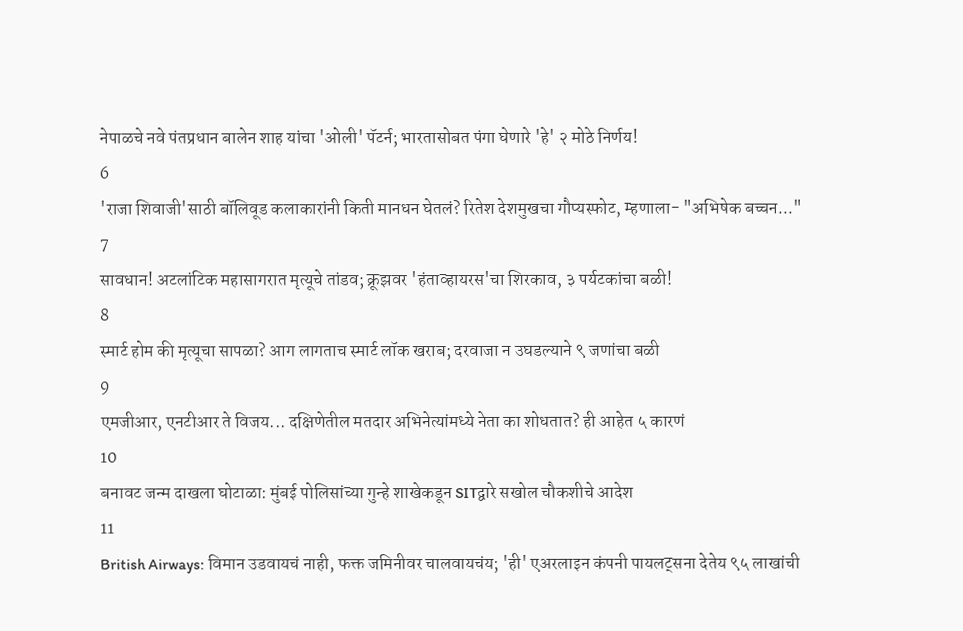नेपाळचे नवे पंतप्रधान बालेन शाह यांचा 'ओली' पॅटर्न; भारतासोबत पंगा घेणारे 'हे' २ मोठे निर्णय!
6
'राजा शिवाजी'साठी बॉलिवूड कलाकारांनी किती मानधन घेतलं? रितेश देशमुखचा गौप्यस्फोट, म्हणाला- "अभिषेक बच्चन..."
7
सावधान! अटलांटिक महासागरात मृत्यूचे तांडव; क्रूझवर 'हंताव्हायरस'चा शिरकाव, ३ पर्यटकांचा बळी!
8
स्मार्ट होम की मृत्यूचा सापळा? आग लागताच स्मार्ट लॉक खराब; दरवाजा न उघडल्याने ९ जणांचा बळी
9
एमजीआर, एनटीआर ते विजय... दक्षिणेतील मतदार अभिनेत्यांमध्ये नेता का शोधतात? ही आहेत ५ कारणं
10
बनावट जन्म दाखला घोटाळा: मुंबई पोलिसांच्या गुन्हे शाखेकडून SITद्वारे सखोल चौकशीचे आदेश
11
British Airways: विमान उडवायचं नाही, फक्त जमिनीवर चालवायचंय; 'ही' एअरलाइन कंपनी पायलट्सना देतेय ९५ लाखांची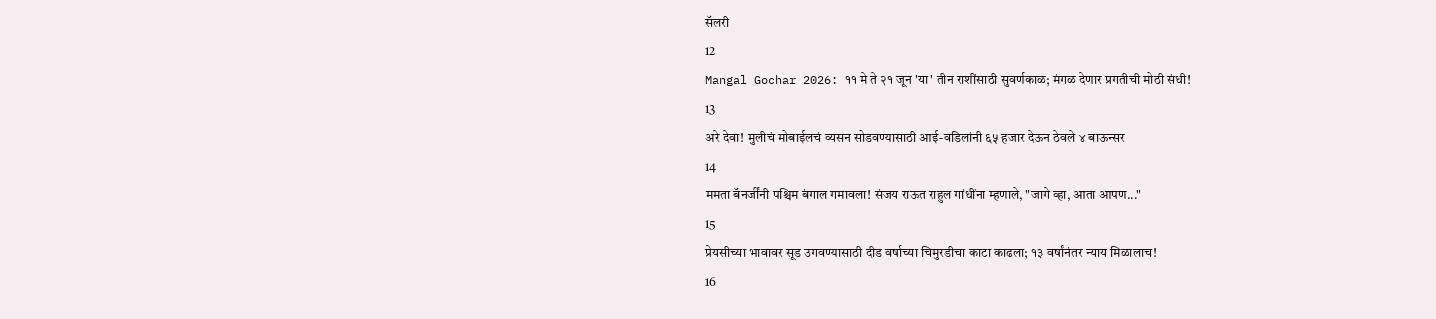सॅलरी
12
Mangal Gochar 2026: ११ मे ते २१ जून 'या' तीन राशींसाठी सुवर्णकाळ; मंगळ देणार प्रगतीची मोठी संधी!
13
अरे देवा! मुलीचं मोबाईलचं व्यसन सोडवण्यासाठी आई-वडिलांनी ६५ हजार देऊन ठेवले ४ बाऊन्सर
14
ममता बॅनर्जींनी पश्चिम बंगाल गमावला! संजय राऊत राहुल गांधींना म्हणाले, "जागे व्हा, आता आपण..."
15
प्रेयसीच्या भावावर सूड उगवण्यासाठी दीड वर्षाच्या चिमुरडीचा काटा काढला; १३ वर्षांनंतर न्याय मिळालाच!
16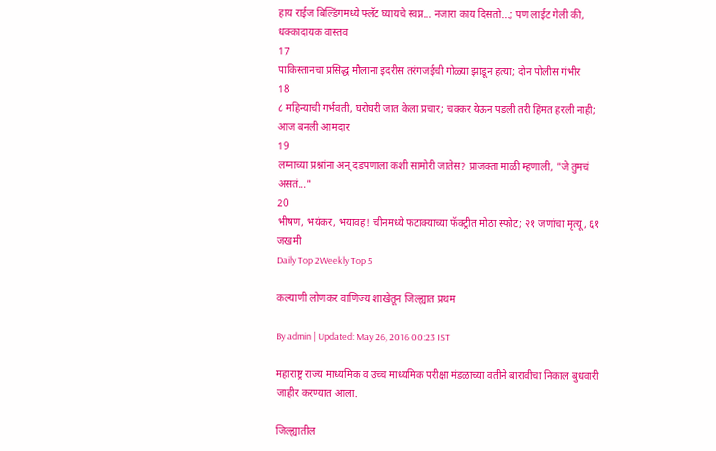हाय राईज बिल्डिंगमध्ये फ्लॅट घ्यायचे स्वप्न... नजारा काय दिसतो...; पण लाईट गेली की, धक्कादायक वास्तव
17
पाकिस्तानचा प्रसिद्ध मौलाना इदरीस तरंगजईची गोळ्या झाडून हत्या; दोन पोलीस गंभीर
18
८ महिन्याची गर्भवती, घरोघरी जात केला प्रचार; चक्कर येऊन पडली तरी हिंमत हरली नाही; आज बनली आमदार
19
लग्नाच्या प्रश्नांना अन् दडपणाला कशी सामोरी जातेस? प्राजक्ता माळी म्हणाली, "जे तुमचं असतं..."
20
भीषण, भयंकर, भयावह! चीनमध्ये फटाक्याच्या फॅक्ट्रीत मोठा स्फोट; २१ जणांचा मृत्यू, ६१ जखमी
Daily Top 2Weekly Top 5

कल्याणी लोणकर वाणिज्य शाखेतून जिल्ह्यात प्रथम

By admin | Updated: May 26, 2016 00:23 IST

महाराष्ट्र राज्य माध्यमिक व उच्च माध्यमिक परीक्षा मंडळाच्या वतीने बारावीचा निकाल बुधवारी जाहीर करण्यात आला.

जिल्ह्यातील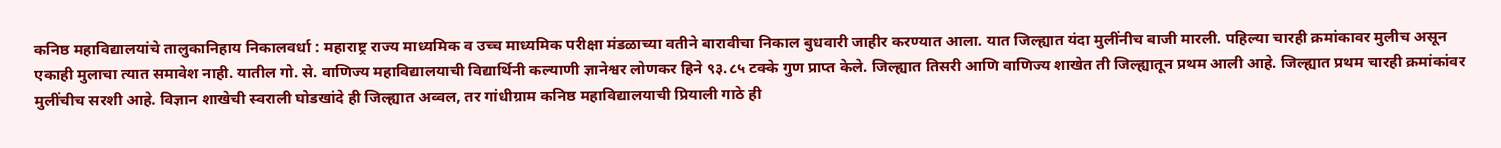कनिष्ठ महाविद्यालयांचे तालुकानिहाय निकालवर्धा : महाराष्ट्र राज्य माध्यमिक व उच्च माध्यमिक परीक्षा मंडळाच्या वतीने बारावीचा निकाल बुधवारी जाहीर करण्यात आला. यात जिल्ह्यात यंदा मुलींनीच बाजी मारली. पहिल्या चारही क्रमांकावर मुलीच असून एकाही मुलाचा त्यात समावेश नाही. यातील गो. से. वाणिज्य महाविद्यालयाची विद्यार्थिनी कल्याणी ज्ञानेश्वर लोणकर हिने ९३.८५ टक्के गुण प्राप्त केले. जिल्ह्यात तिसरी आणि वाणिज्य शाखेत ती जिल्ह्यातून प्रथम आली आहे. जिल्ह्यात प्रथम चारही क्रमांकांवर मुलींचीच सरशी आहे. विज्ञान शाखेची स्वराली घोडखांदे ही जिल्ह्यात अव्वल, तर गांधीग्राम कनिष्ठ महाविद्यालयाची प्रियाली गाठे ही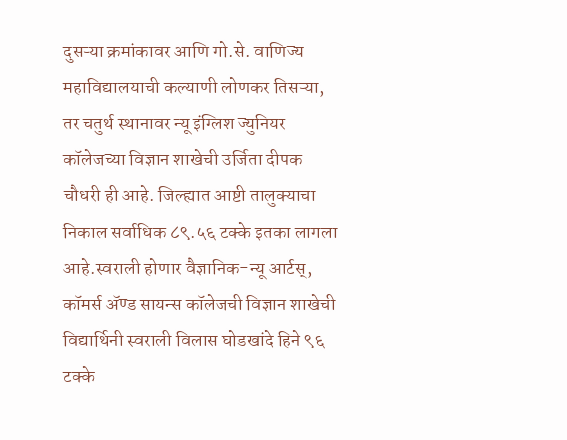दुसऱ्या क्रमांकावर आणि गो.से. वाणिज्य महाविद्यालयाची कल्याणी लोणकर तिसऱ्या, तर चतुर्थ स्थानावर न्यू इंग्लिश ज्युनियर कॉलेजच्या विज्ञान शाखेची उर्जिता दीपक चौधरी ही आहे. जिल्ह्यात आष्टी तालुक्याचा निकाल सर्वाधिक ८९.५६ टक्के इतका लागला आहे.स्वराली होणार वैज्ञानिक-न्यू आर्टस्, कॉमर्स अ‍ॅण्ड सायन्स कॉलेजची विज्ञान शाखेची विद्यार्थिनी स्वराली विलास घोडखांदे हिने ९६ टक्के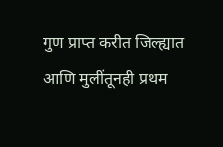गुण प्राप्त करीत जिल्ह्यात आणि मुलींतूनही प्रथम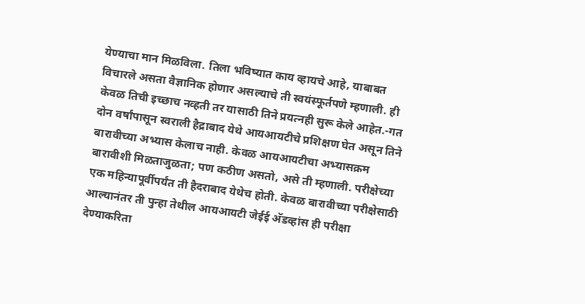येण्याचा मान मिळविला. तिला भविष्यात काय व्हायचे आहे, याबाबत विचारले असता वैज्ञानिक होणार असल्याचे ती स्वयंस्फूर्तपणे म्हणाली. ही केवळ तिची इच्छाच नव्हती तर यासाठी तिने प्रयत्नही सुरू केले आहेत.-गत दोन वर्षांपासून स्वराली हैद्राबाद येथे आयआयटीचे प्रशिक्षण घेत असून तिने बारावीच्या अभ्यास केलाच नाही. केवळ आयआयटीचा अभ्यासक्रम बारावीशी मिळताजुळता; पण कठीण असतो, असे ती म्हणाली. परीक्षेच्या एक महिन्यापूर्वीपर्यंत ती हैदराबाद येथेच होती. केवळ बारावीच्या परीक्षेसाठी आल्यानंतर ती पुन्हा तेथील आयआयटी जेईई अ‍ॅडव्हांस ही परीक्षा देण्याकरिता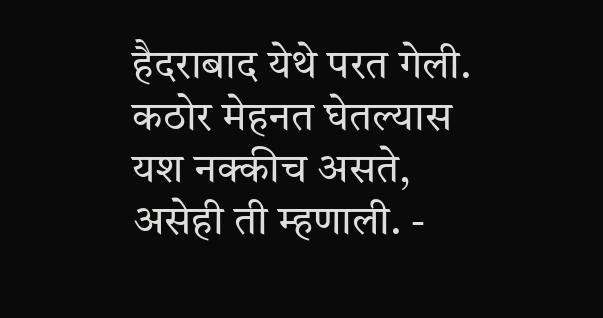हैदराबाद येथे परत गेली. कठोर मेहनत घेतल्यास यश नक्कीच असते, असेही ती म्हणाली. -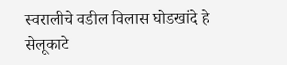स्वरालीचे वडील विलास घोडखांदे हे सेलूकाटे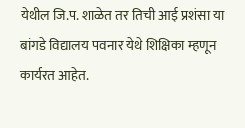येथील जि.प. शाळेत तर तिची आई प्रशंसा या बांगडे विद्यालय पवनार येथे शिक्षिका म्हणून कार्यरत आहेत.